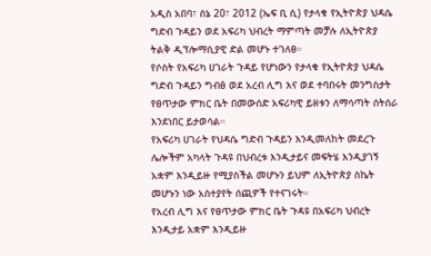አዲስ አበባ፣ ሰኔ 20፣ 2012 (ኤፍ ቢ ሲ) የታላቁ የኢትዮጵያ ህዳሴ ግድብ ጉዳይን ወደ አፍሪካ ህብረት ማምጣት መቻሉ ለኢትዮጵያ ትልቅ ዲፕሎማሲያዊ ድል መሆኑ ተገለፀ።
የሶስት የአፍሪካ ሀገራት ጉዳይ የሆነውን የታላቁ የኢትዮጵያ ህዳሴ ግድብ ጉዳይን ግብፅ ወደ አረብ ሊግ እና ወደ ተባበሩት መንግስታት የፀጥታው ምክር ቤት በመውሰድ አፍሪካዊ ይዘቱን ለማሳጣት ሰትሰራ እንደነበር ይታወሳል።
የአፍሪካ ሀገራት የህዳሴ ግድብ ጉዳይን እንዲመለከት መደረጉ ሌሎችም አካላት ጉዳዩ በህብረቱ እንዲታይና መፍትሄ እንዲያገኝ አቋም እንዲይዙ የሚያስችል መሆኑን ይህም ለኢትዮጵያ ስኬት መሆኑን ነው አስተያየት ሰጪዎች የተናገሩት።
የአረብ ሊግ እና የፀጥታው ምክር ቤት ጉዳዩ በአፍሪካ ህብረት እንዲታይ አቋም እንዲይዙ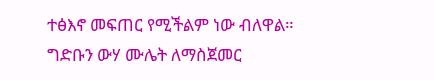ተፅእኖ መፍጠር የሚችልም ነው ብለዋል።
ግድቡን ውሃ ሙሌት ለማስጀመር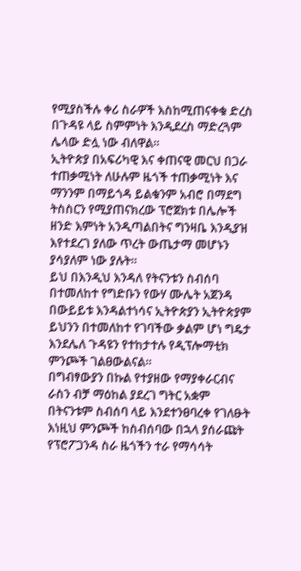የሚያስችሉ ቀሪ ስራዎች እስከሚጠናቀቁ ድረስ በጉዳዩ ላይ ስምምነት እንዲደረስ ማድረጓም ሌላው ድሏ ነው ብለዋል።
ኢትዮጵያ በአፍሪካዊ እና ቀጠናዊ መርህ በጋራ ተጠቃሚነት ለሁሉም ዜጎች ተጠቃሚነት እና ማንንም በማይጎዳ ይልቁንም አብሮ በማደግ ትስስርን የሚያጠናክረው ፕሮጀክቱ በሌሎች ዘንድ እምነት አንዲጣልበትና ግንዛቤ እንዲያዝ እየተደረገ ያለው ጥረት ውጤታማ መሆኑን ያሳያለም ነው ያሉት።
ይህ በእንዲህ እንዳለ የትናንቱን ስብሰባ በተመለከተ የግድቡን የውሃ ሙሌት አጀንዳ በውይይቱ እንዳልተነሳና ኢትዮጵያን ኢትዮጵያም ይህንን በተመለከተ የገባችው ቃልም ሆነ ግዴታ እንደሌለ ጉዳዩን የተከታተሉ የዲፕሎማቲክ ምንጮች ገልፀውልናል።
በግብፃውያን በኩል የተያዘው የማያቀራርብና ራስን ብቻ ማዕከል ያደረገ ግትር አቋም በትናንቱም ስብሰባ ላይ እንደተንፀባረቀ የገለፁት እነዚህ ምንጮች ከስብሰባው በኋላ ያሰራጩት የፕሮፖጋንዳ ስራ ዜጎችን ተራ የማሳሳት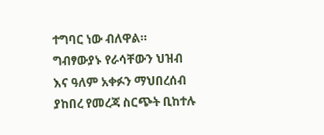ተግባር ነው ብለዋል።
ግብፃውያኑ የራሳቸውን ህዝብ እና ዓለም አቀፉን ማህበረሰብ ያከበረ የመረጃ ስርጭት ቢከተሉ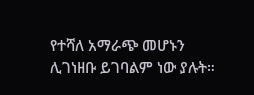የተሻለ አማራጭ መሆኑን ሊገነዘቡ ይገባልም ነው ያሉት።